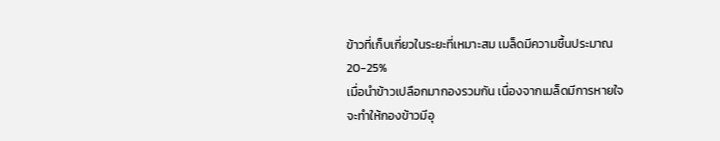ข้าวที่เก็บเกี่ยวในระยะที่เหมาะสม เมล็ดมีความชื้นประมาณ 20-25%
เมื่อนำข้าวเปลือกมากองรวมกัน เนื่องจากเมล็ดมีการหายใจ
จะทำให้กองข้าวมีอุ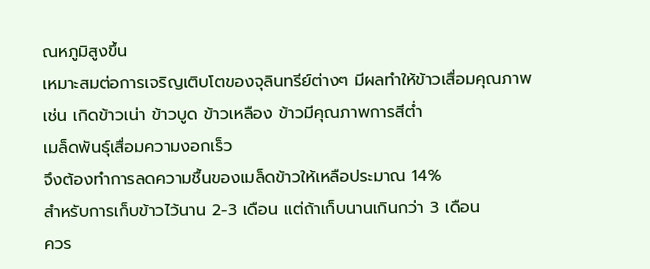ณหภูมิสูงขึ้น
เหมาะสมต่อการเจริญเติบโตของจุลินทรีย์ต่างๆ มีผลทำให้ข้าวเสื่อมคุณภาพ
เช่น เกิดข้าวเน่า ข้าวบูด ข้าวเหลือง ข้าวมีคุณภาพการสีต่ำ
เมล็ดพันธุ์เสื่อมความงอกเร็ว
จึงต้องทำการลดความชื้นของเมล็ดข้าวให้เหลือประมาณ 14%
สำหรับการเก็บข้าวไว้นาน 2-3 เดือน แต่ถ้าเก็บนานเกินกว่า 3 เดือน
ควร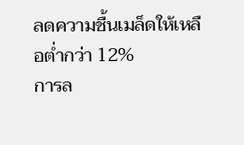ลดความชื้นเมล็ดให้เหลือต่ำกว่า 12%
การล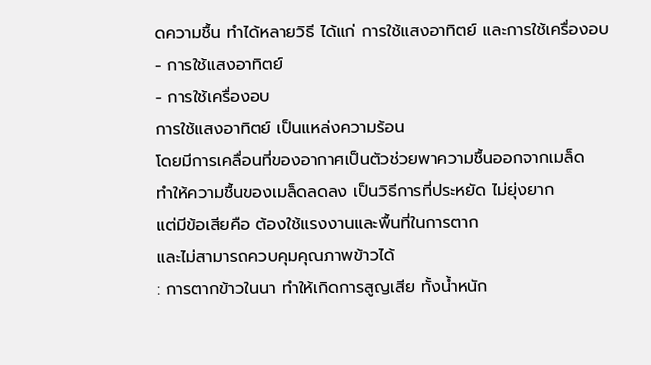ดความชื้น ทำได้หลายวิธี ได้แก่ การใช้แสงอาทิตย์ และการใช้เครื่องอบ
- การใช้แสงอาทิตย์
- การใช้เครื่องอบ
การใช้แสงอาทิตย์ เป็นแหล่งความร้อน
โดยมีการเคลื่อนที่ของอากาศเป็นตัวช่วยพาความชื้นออกจากเมล็ด
ทำให้ความชื้นของเมล็ดลดลง เป็นวิธีการที่ประหยัด ไม่ยุ่งยาก
แต่มีข้อเสียคือ ต้องใช้แรงงานและพื้นที่ในการตาก
และไม่สามารถควบคุมคุณภาพข้าวได้
: การตากข้าวในนา ทำให้เกิดการสูญเสีย ทั้งน้ำหนัก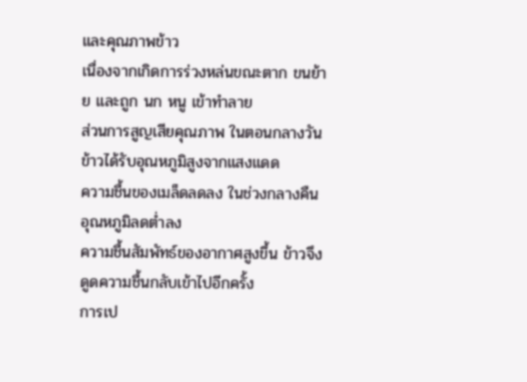และคุณภาพข้าว
เนื่องจากเกิดการร่วงหล่นขณะตาก ขนย้าย และถูก นก หนู เข้าทำลาย
ส่วนการสูญเสียคุณภาพ ในตอนกลางวันข้าวได้รับอุณหภูมิสูงจากแสงแดด
ความชื้นของเมล็ดลดลง ในช่วงกลางคืน อุณหภูมิลดต่ำลง
ความชื้นสัมพัทธ์ของอากาศสูงขึ้น ข้าวจึงดูดความชื้นกลับเข้าไปอีกครั้ง
การเป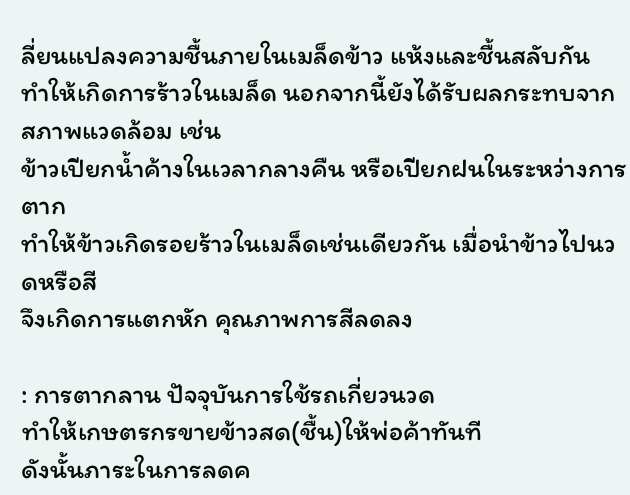ลี่ยนแปลงความชื้นภายในเมล็ดข้าว แห้งและชื้นสลับกัน
ทำให้เกิดการร้าวในเมล็ด นอกจากนี้ยังได้รับผลกระทบจากสภาพแวดล้อม เช่น
ข้าวเปียกน้ำค้างในเวลากลางคืน หรือเปียกฝนในระหว่างการตาก
ทำให้ข้าวเกิดรอยร้าวในเมล็ดเช่นเดียวกัน เมื่อนำข้าวไปนวดหรือสี
จึงเกิดการแตกหัก คุณภาพการสีลดลง

: การตากลาน ปัจจุบันการใช้รถเกี่ยวนวด
ทำให้เกษตรกรขายข้าวสด(ชื้น)ให้พ่อค้าทันที
ดังนั้นภาระในการลดค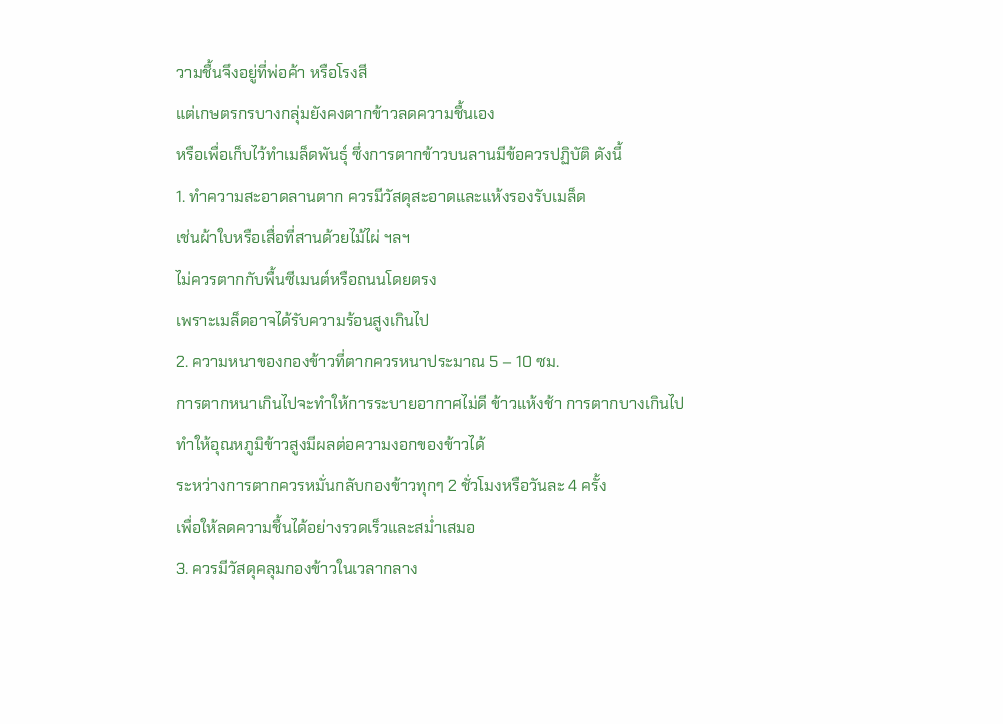วามชื้นจึงอยู่ที่พ่อค้า หรือโรงสี
แต่เกษตรกรบางกลุ่มยังคงตากข้าวลดความชื้นเอง
หรือเพื่อเก็บไว้ทำเมล็ดพันธุ์ ซึ่งการตากข้าวบนลานมีข้อควรปฏิบัติ ดังนี้
1. ทำความสะอาดลานตาก ควรมีวัสดุสะอาดและแห้งรองรับเมล็ด
เช่นผ้าใบหรือเสื่อที่สานด้วยไม้ไผ่ ฯลฯ
ไม่ควรตากกับพื้นซีเมนต์หรือถนนโดยตรง
เพราะเมล็ดอาจได้รับความร้อนสูงเกินไป
2. ความหนาของกองข้าวที่ตากควรหนาประมาณ 5 – 10 ซม.
การตากหนาเกินไปจะทำให้การระบายอากาศไม่ดี ข้าวแห้งช้า การตากบางเกินไป
ทำให้อุณหภูมิข้าวสูงมีผลต่อความงอกของข้าวได้
ระหว่างการตากควรหมั่นกลับกองข้าวทุกๆ 2 ชั่วโมงหรือวันละ 4 ครั้ง
เพื่อให้ลดความชื้นได้อย่างรวดเร็วและสม่ำเสมอ
3. ควรมีวัสดุคลุมกองข้าวในเวลากลาง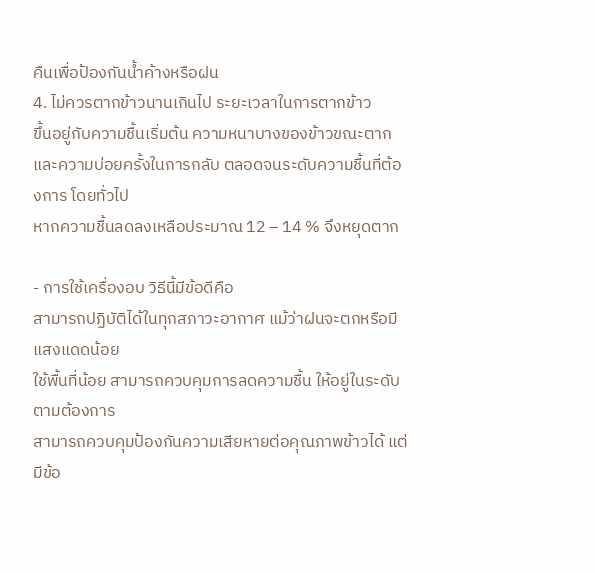คืนเพื่อป้องกันน้ำค้างหรือฝน
4. ไม่ควรตากข้าวนานเกินไป ระยะเวลาในการตากข้าว
ขึ้นอยู่กับความชื้นเริ่มต้น ความหนาบางของข้าวขณะตาก
และความบ่อยครั้งในการกลับ ตลอดจนระดับความชื้นที่ต้องการ โดยทั่วไป
หากความชื้นลดลงเหลือประมาณ 12 – 14 % จึงหยุดตาก

- การใช้เครื่องอบ วิธีนี้มีข้อดีคือ
สามารถปฏิบัติได้ในทุกสภาวะอากาศ แม้ว่าฝนจะตกหรือมีแสงแดดน้อย
ใช้พื้นที่น้อย สามารถควบคุมการลดความชื้น ให้อยู่ในระดับตามต้องการ
สามารถควบคุมป้องกันความเสียหายต่อคุณภาพข้าวได้ แต่มีข้อ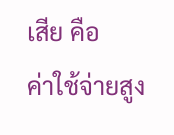เสีย คือ
ค่าใช้จ่ายสูง